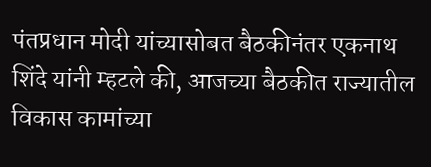पंतप्रधान मोदी यांच्यासोबत बैठकीनंतर एकनाथ शिंदे यांनी म्हटले की, आजच्या बैठकीत राज्यातील विकास कामांच्या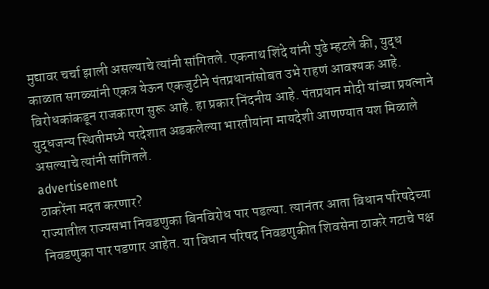मुद्यावर चर्चा झाली असल्याचे त्यांनी सांगितले. एकनाथ शिंदे यांनी पुढे म्हटले की, युद्ध काळात सगळ्यांनी एकत्र येऊन एकजुटीने पंतप्रधानांसोबत उभे राहणं आवश्यक आहे. विरोधकांकडून राजकारण सुरू आहे. हा प्रकार निंदनीय आहे. पंतप्रधान मोदी यांच्या प्रयत्नाने युद्धजन्य स्थितीमध्ये परदेशात अडकलेल्या भारतीयांना मायदेशी आणण्यात यश मिळाले असल्याचे त्यांनी सांगितले.
advertisement
ठाकरेंना मदत करणार?
राज्यातील राज्यसभा निवडणुका बिनविरोध पार पडल्या. त्यानंतर आता विधान परिषदेच्या निवडणुका पार पडणार आहेत. या विधान परिषद निवडणुकीत शिवसेना ठाकरे गटाचे पक्ष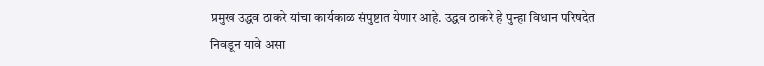प्रमुख उद्धव ठाकरे यांचा कार्यकाळ संपुष्टात येणार आहे. उद्धव ठाकरे हे पुन्हा विधान परिषदेत निवडून यावे असा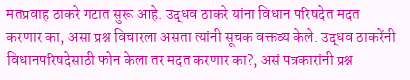मतप्रवाह ठाकरे गटात सुरू आहे. उद्धव ठाकरे यांना विधान परिषदेत मदत करणार का, असा प्रश्न विचारला असता त्यांनी सूचक वक्तव्य केले. उद्धव ठाकरेंनी विधानपरिषदेसाठी फोन केला तर मदत करणार का?, असं पत्रकारांनी प्रश्न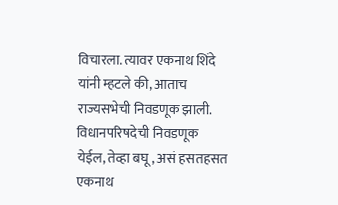विचारला. त्यावर एकनाथ शिंदे यांनी म्हटले की, आताच राज्यसभेची निवडणूक झाली. विधानपरिषदेची निवडणूक येईल, तेव्हा बघू, असं हसतहसत एकनाथ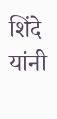शिंदे यांनी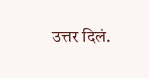उत्तर दिलं.